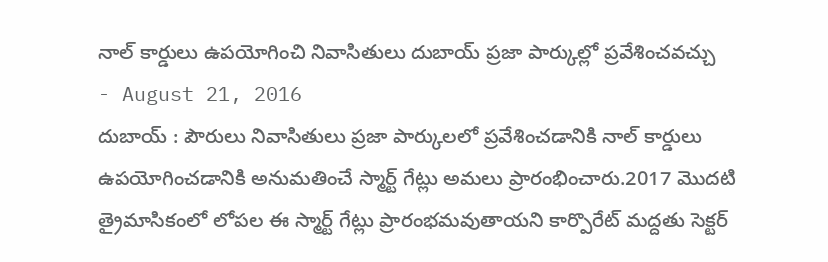నాల్ కార్డులు ఉపయోగించి నివాసితులు దుబాయ్ ప్రజా పార్కుల్లో ప్రవేశించవచ్చు
- August 21, 2016
దుబాయ్ : పౌరులు నివాసితులు ప్రజా పార్కులలో ప్రవేశించడానికి నాల్ కార్డులు ఉపయోగించడానికి అనుమతించే స్మార్ట్ గేట్లు అమలు ప్రారంభించారు.2017 మొదటి త్రైమాసికంలో లోపల ఈ స్మార్ట్ గేట్లు ప్రారంభమవుతాయని కార్పొరేట్ మద్దతు సెక్టర్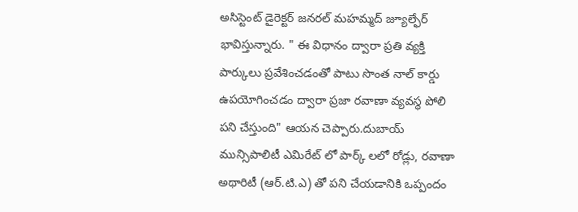అసిస్టెంట్ డైరెక్టర్ జనరల్ మహమ్మద్ జ్యూల్ఫేర్ భావిస్తున్నారు. " ఈ విధానం ద్వారా ప్రతి వ్యక్తి పార్కులు ప్రవేశించడంతో పాటు సొంత నాల్ కార్డు ఉపయోగించడం ద్వారా ప్రజా రవాణా వ్యవస్థ పోలి పని చేస్తుంది" ఆయన చెప్పారు.దుబాయ్ మున్సిపాలిటీ ఎమిరేట్ లో పార్క్ లలో రోడ్లు, రవాణా అథారిటీ (ఆర్.టి.ఎ) తో పని చేయడానికి ఒప్పందం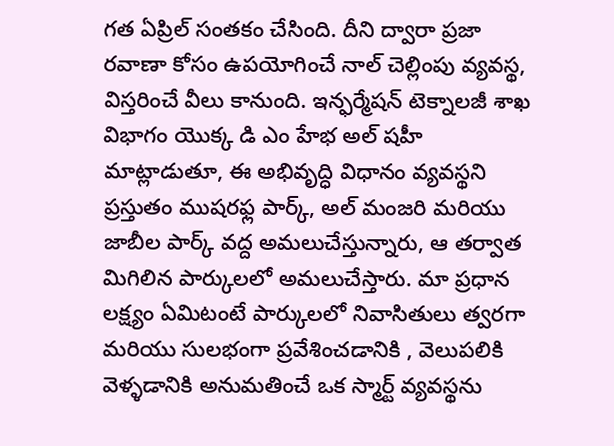గత ఏప్రిల్ సంతకం చేసింది. దీని ద్వారా ప్రజా రవాణా కోసం ఉపయోగించే నాల్ చెల్లింపు వ్యవస్థ, విస్తరించే వీలు కానుంది. ఇన్ఫర్మేషన్ టెక్నాలజీ శాఖ విభాగం యొక్క డి ఎం హేభ అల్ షహీ మాట్లాడుతూ, ఈ అభివృద్ధి విధానం వ్యవస్థని ప్రస్తుతం ముషరఫ్ల పార్క్, అల్ మంజరి మరియు జాబీల పార్క్ వద్ద అమలుచేస్తున్నారు, ఆ తర్వాత మిగిలిన పార్కులలో అమలుచేస్తారు. మా ప్రధాన లక్ష్యం ఏమిటంటే పార్కులలో నివాసితులు త్వరగా మరియు సులభంగా ప్రవేశించడానికి , వెలుపలికి వెళ్ళడానికి అనుమతించే ఒక స్మార్ట్ వ్యవస్థను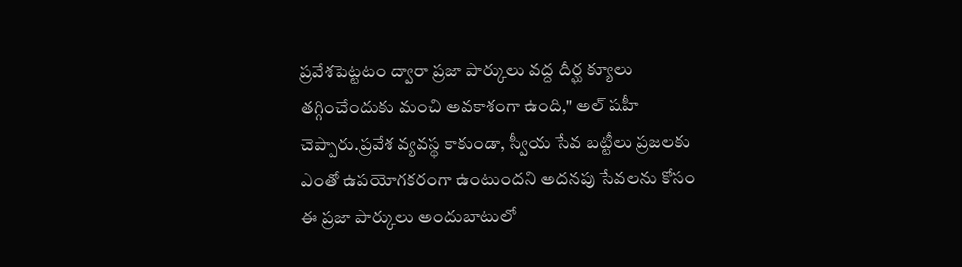ప్రవేశపెట్టటం ద్వారా ప్రజా పార్కులు వద్ద దీర్ఘ క్యూలు తగ్గించేందుకు మంచి అవకాశంగా ఉంది," అల్ షహీ చెప్పారు.ప్రవేశ వ్యవస్థ కాకుండా, స్వీయ సేవ బట్టీలు ప్రజలకు ఎంతో ఉపయోగకరంగా ఉంటుందని అదనపు సేవలను కోసం ఈ ప్రజా పార్కులు అందుబాటులో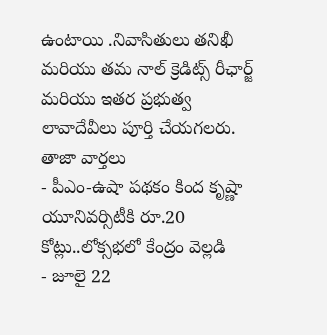ఉంటాయి .నివాసితులు తనిఖీ మరియు తమ నాల్ క్రెడిట్స్ రీఛార్జ్ మరియు ఇతర ప్రభుత్వ లావాదేవీలు పూర్తి చేయగలరు.
తాజా వార్తలు
- పీఎం-ఉషా పథకం కింద కృష్ణా యూనివర్సిటీకి రూ.20 కోట్లు..లోక్సభలో కేంద్రం వెల్లడి
- జూలై 22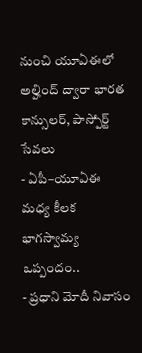నుంచి యూఏఈలో అల్హింద్ ద్వారా భారత కాన్సులర్, పాస్పోర్ట్ సేవలు
- ఏపీ–యూఏఈ మధ్య కీలక భాగస్వామ్య ఒప్పందం..
- ప్రధాని మోదీ నివాసం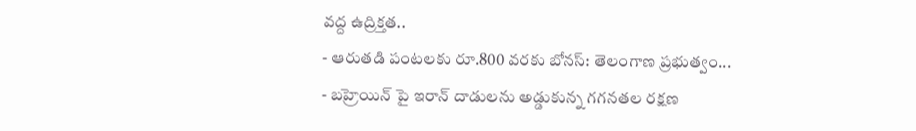వద్ద ఉద్రిక్తత..
- ఆరుతడి పంటలకు రూ.800 వరకు బోనస్: తెలంగాణ ప్రభుత్వం...
- బహ్రెయిన్ పై ఇరాన్ దాడులను అడ్డుకున్న గగనతల రక్షణ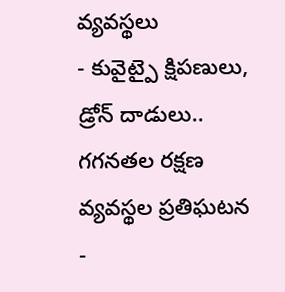వ్యవస్థలు
- కువైట్పై క్షిపణులు, డ్రోన్ దాడులు.. గగనతల రక్షణ వ్యవస్థల ప్రతిఘటన
-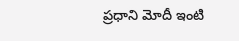ప్రధాని మోదీ ఇంటి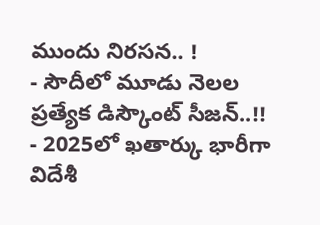ముందు నిరసన.. !
- సౌదీలో మూడు నెలల ప్రత్యేక డిస్కౌంట్ సీజన్..!!
- 2025లో ఖతార్కు భారీగా విదేశీ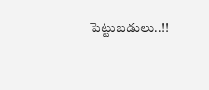పెట్టుబడులు..!!